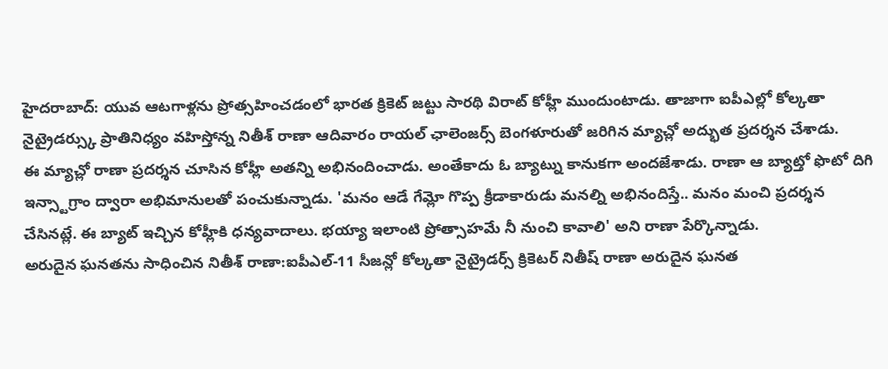హైదరాబాద్: యువ ఆటగాళ్లను ప్రోత్సహించడంలో భారత క్రికెట్ జట్టు సారథి విరాట్ కోహ్లీ ముందుంటాడు. తాజాగా ఐపీఎల్లో కోల్కతా నైట్రైడర్స్కు ప్రాతినిధ్యం వహిస్తోన్న నితీశ్ రాణా ఆదివారం రాయల్ ఛాలెంజర్స్ బెంగళూరుతో జరిగిన మ్యాచ్లో అద్భుత ప్రదర్శన చేశాడు.
ఈ మ్యాచ్లో రాణా ప్రదర్శన చూసిన కోహ్లీ అతన్ని అభినందించాడు. అంతేకాదు ఓ బ్యాట్ను కానుకగా అందజేశాడు. రాణా ఆ బ్యాట్తో ఫొటో దిగి ఇన్స్టాగ్రాం ద్వారా అభిమానులతో పంచుకున్నాడు. 'మనం ఆడే గేమ్లో గొప్ప క్రీడాకారుడు మనల్ని అభినందిస్తే.. మనం మంచి ప్రదర్శన చేసినట్లే. ఈ బ్యాట్ ఇచ్చిన కోహ్లీకి ధన్యవాదాలు. భయ్యా ఇలాంటి ప్రోత్సాహమే నీ నుంచి కావాలి' అని రాణా పేర్కొన్నాడు.
అరుదైన ఘనతను సాధించిన నితీశ్ రాణా:ఐపీఎల్-11 సీజన్లో కోల్కతా నైట్రైడర్స్ క్రికెటర్ నితీష్ రాణా అరుదైన ఘనత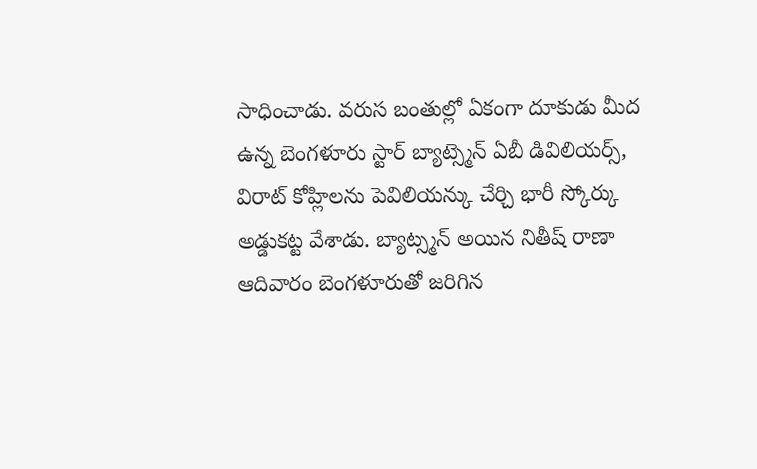సాధించాడు. వరుస బంతుల్లో ఏకంగా దూకుడు మీద ఉన్న బెంగళూరు స్టార్ బ్యాట్స్మెన్ ఏబీ డివిలియర్స్, విరాట్ కోహ్లిలను పెవిలియన్కు చేర్చి భారీ స్కోర్కు అడ్డుకట్ట వేశాడు. బ్యాట్స్మన్ అయిన నితీష్ రాణా ఆదివారం బెంగళూరుతో జరిగిన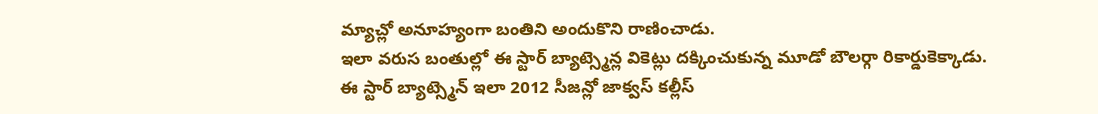మ్యాచ్లో అనూహ్యంగా బంతిని అందుకొని రాణించాడు.
ఇలా వరుస బంతుల్లో ఈ స్టార్ బ్యాట్స్మెన్ల వికెట్లు దక్కించుకున్న మూడో బౌలర్గా రికార్డుకెక్కాడు. ఈ స్టార్ బ్యాట్స్మెన్ ఇలా 2012 సీజన్లో జాక్వస్ కల్లీస్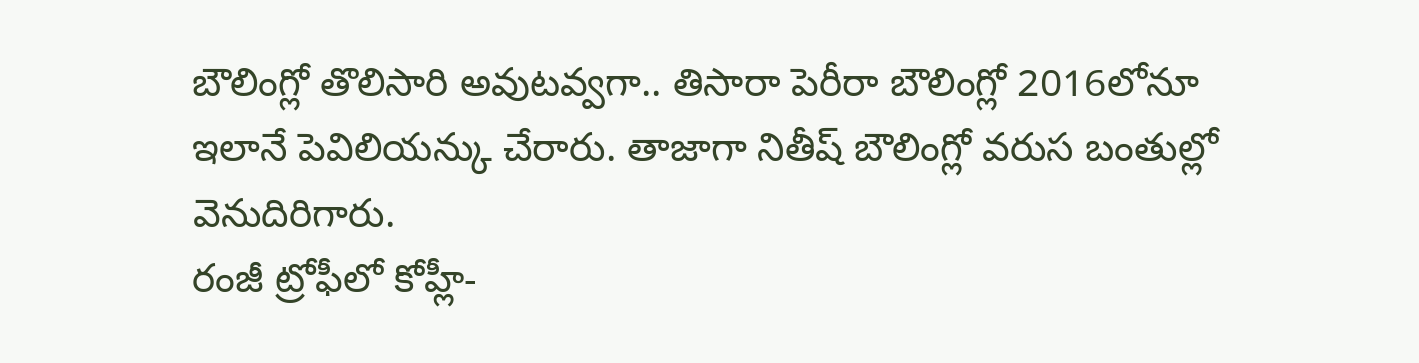బౌలింగ్లో తొలిసారి అవుటవ్వగా.. తిసారా పెరీరా బౌలింగ్లో 2016లోనూ ఇలానే పెవిలియన్కు చేరారు. తాజాగా నితీష్ బౌలింగ్లో వరుస బంతుల్లో వెనుదిరిగారు.
రంజీ ట్రోఫీలో కోహ్లీ-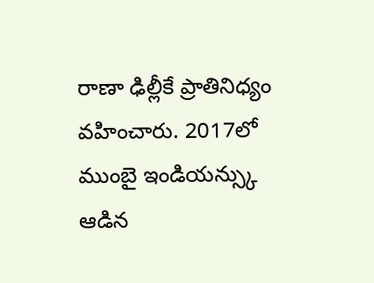రాణా ఢిల్లీకే ప్రాతినిధ్యం వహించారు. 2017లో ముంబై ఇండియన్స్కు ఆడిన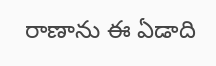రాణాను ఈ ఏడాది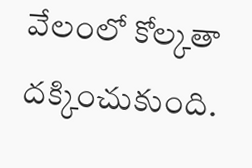వేలంలో కోల్కతా దక్కించుకుంది.